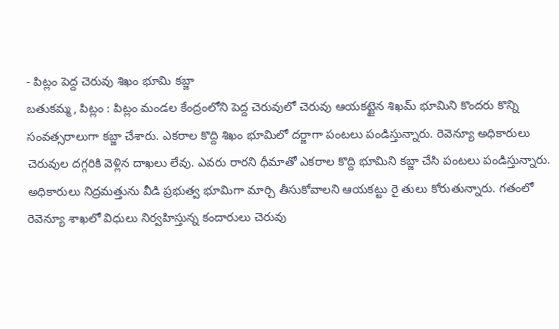- పిట్లం పెద్ద చెరువు శిఖం భూమి కబ్జా
బతుకమ్మ, పిట్లం : పిట్లం మండల కేంద్రంలోని పెద్ద చెరువులో చెరువు ఆయకట్టైన శిఖమ్ భూమిని కొందరు కొన్ని సంవత్సరాలుగా కబ్జా చేశారు. ఎకరాల కొద్ది శిఖం భూమిలో దర్జాగా పంటలు పండిస్తున్నారు. రెవెన్యూ అధికారులు చెరువుల దగ్గరికి వెళ్లిన దాఖలు లేవు. ఎవరు రారని ధీమాతో ఎకరాల కొద్ది భూమిని కబ్జా చేసి పంటలు పండిస్తున్నారు. అధికారులు నిద్రమత్తును వీడి ప్రభుత్వ భూమిగా మార్చి తీసుకోవాలని ఆయకట్టు రై తులు కోరుతున్నారు. గతంలో రెవెన్యూ శాఖలో విధులు నిర్వహిస్తున్న కందారులు చెరువు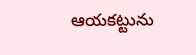ఆయకట్టును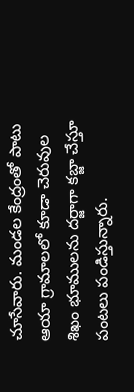చూసేవారు. మండల కేంద్రంతో పాటు ఆయా గ్రామాలలో కూడా చెరువుల శిఖం భూములను దర్జాగా కబ్జా చేస్తూ పంటలు పండిస్తున్నారు.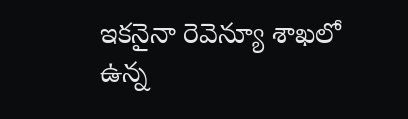ఇకనైనా రెవెన్యూ శాఖలో ఉన్న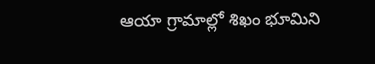ఆయా గ్రామాల్లో శిఖం భూమిని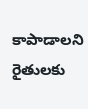కాపాడాలని రైతులకు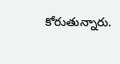కోరుతున్నారు.